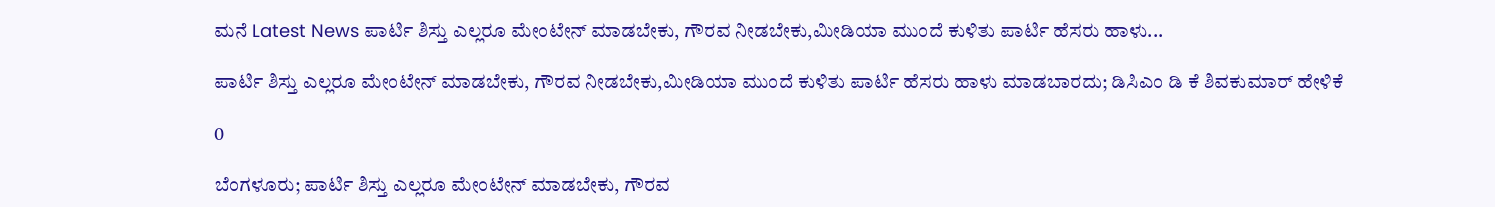ಮನೆ Latest News ಪಾರ್ಟಿ ಶಿಸ್ತು ಎಲ್ಲರೂ ಮೇಂಟೇನ್ ಮಾಡಬೇಕು, ಗೌರವ ನೀಡಬೇಕು,ಮೀಡಿಯಾ ಮುಂದೆ ಕುಳಿತು ಪಾರ್ಟಿ ಹೆಸರು ಹಾಳು...

ಪಾರ್ಟಿ ಶಿಸ್ತು ಎಲ್ಲರೂ ಮೇಂಟೇನ್ ಮಾಡಬೇಕು, ಗೌರವ ನೀಡಬೇಕು,ಮೀಡಿಯಾ ಮುಂದೆ ಕುಳಿತು ಪಾರ್ಟಿ ಹೆಸರು ಹಾಳು ಮಾಡಬಾರದು; ಡಿಸಿಎಂ ಡಿ ಕೆ ಶಿವಕುಮಾರ್ ಹೇಳಿಕೆ

0

ಬೆಂಗಳೂರು; ಪಾರ್ಟಿ ಶಿಸ್ತು ಎಲ್ಲರೂ ಮೇಂಟೇನ್ ಮಾಡಬೇಕು, ಗೌರವ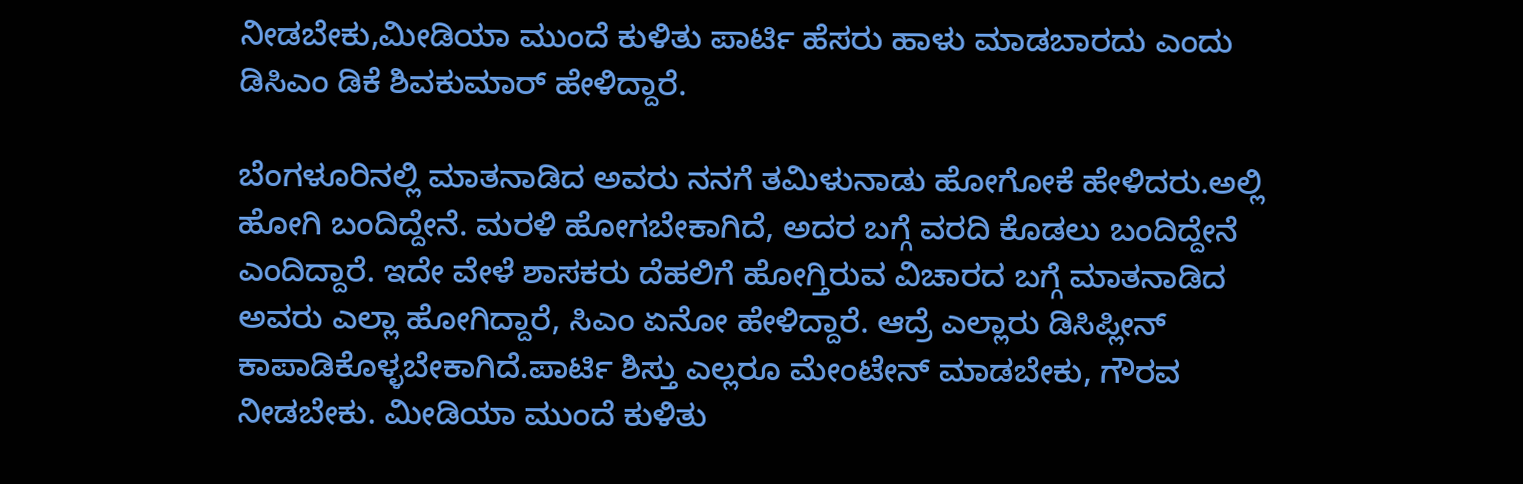ನೀಡಬೇಕು,ಮೀಡಿಯಾ ಮುಂದೆ ಕುಳಿತು ಪಾರ್ಟಿ ಹೆಸರು ಹಾಳು ಮಾಡಬಾರದು ಎಂದು ಡಿಸಿಎಂ ಡಿಕೆ ಶಿವಕುಮಾರ್ ಹೇಳಿದ್ದಾರೆ.

ಬೆಂಗಳೂರಿನಲ್ಲಿ ಮಾತನಾಡಿದ ಅವರು ನನಗೆ ತಮಿಳುನಾಡು ಹೋಗೋಕೆ ಹೇಳಿದರು.ಅಲ್ಲಿ ಹೋಗಿ ಬಂದಿದ್ದೇನೆ. ಮರಳಿ ಹೋಗಬೇಕಾಗಿದೆ, ಅದರ ಬಗ್ಗೆ ವರದಿ ಕೊಡಲು ಬಂದಿದ್ದೇನೆ ಎಂದಿದ್ದಾರೆ. ಇದೇ ವೇಳೆ ಶಾಸಕರು ದೆಹಲಿಗೆ ಹೋಗ್ತಿರುವ ವಿಚಾರದ ಬಗ್ಗೆ ಮಾತನಾಡಿದ ಅವರು ಎಲ್ಲಾ ಹೋಗಿದ್ದಾರೆ, ಸಿಎಂ ಏನೋ ಹೇಳಿದ್ದಾರೆ. ಆದ್ರೆ ಎಲ್ಲಾರು ಡಿಸಿಪ್ಲೀನ್ ಕಾಪಾಡಿಕೊಳ್ಳಬೇಕಾಗಿದೆ.ಪಾರ್ಟಿ ಶಿಸ್ತು ಎಲ್ಲರೂ ಮೇಂಟೇನ್ ಮಾಡಬೇಕು, ಗೌರವ ನೀಡಬೇಕು. ಮೀಡಿಯಾ ಮುಂದೆ ಕುಳಿತು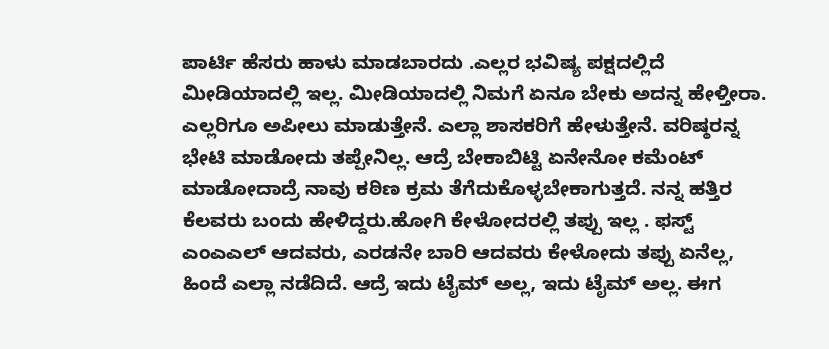ಪಾರ್ಟಿ ಹೆಸರು ಹಾಳು ಮಾಡಬಾರದು .ಎಲ್ಲರ ಭವಿಷ್ಯ ಪಕ್ಷದಲ್ಲಿದೆ ಮೀಡಿಯಾದಲ್ಲಿ ಇಲ್ಲ. ಮೀಡಿಯಾದಲ್ಲಿ ನಿಮಗೆ ಏನೂ ಬೇಕು ಅದನ್ನ ಹೇಳ್ತೀರಾ. ಎಲ್ಲರಿಗೂ ಅಪೀಲು ಮಾಡುತ್ತೇನೆ. ಎಲ್ಲಾ ಶಾಸಕರಿಗೆ ಹೇಳುತ್ತೇನೆ. ವರಿಷ್ಠರನ್ನ ಭೇಟಿ ಮಾಡೋದು ತಪ್ಪೇನಿಲ್ಲ. ಆದ್ರೆ ಬೇಕಾಬಿಟ್ಟಿ ಏನೇನೋ ಕಮೆಂಟ್ ಮಾಡೋದಾದ್ರೆ ನಾವು ಕಠಿಣ ಕ್ರಮ ತೆಗೆದುಕೊಳ್ಳಬೇಕಾಗುತ್ತದೆ. ನನ್ನ ಹತ್ತಿರ ಕೆಲವರು ಬಂದು ಹೇಳಿದ್ದರು.ಹೋಗಿ ಕೇಳೋದರಲ್ಲಿ ತಪ್ಪು ಇಲ್ಲ . ಫಸ್ಟ್ ಎಂಎಎಲ್ ಆದವರು, ಎರಡನೇ ಬಾರಿ ಆದವರು ಕೇಳೋದು ತಪ್ಪು ಏನೆಲ್ಲ, ಹಿಂದೆ ಎಲ್ಲಾ ನಡೆದಿದೆ. ಆದ್ರೆ ಇದು ಟೈಮ್ ಅಲ್ಲ, ಇದು ಟೈಮ್ ಅಲ್ಲ. ಈಗ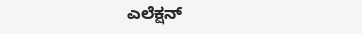ಎಲೆಕ್ಷನ್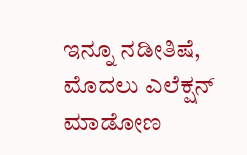ಇನ್ನೂ ನಡೀತಿಷೆ, ಮೊದಲು ಎಲೆಕ್ಷನ್ ಮಾಡೋಣ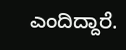ಎಂದಿದ್ದಾರೆ.